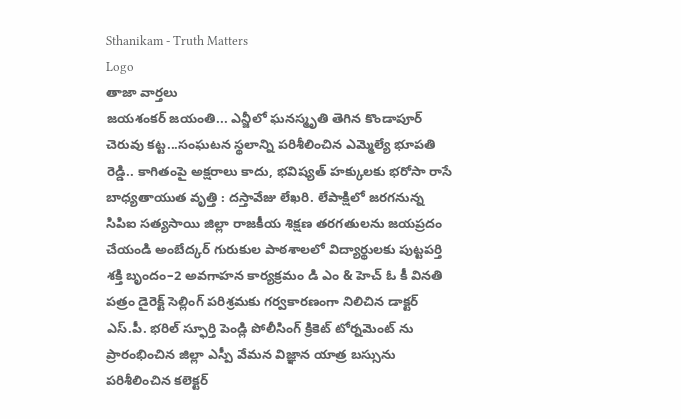Sthanikam - Truth Matters
Logo
తాజా వార్తలు
జయశంకర్ జయంతి... ఎన్జీలో ఘనస్మృతి తెగిన కొండాపూర్ చెరువు కట్ట...సంఘటన స్థలాన్ని పరిశీలించిన ఎమ్మెల్యే భూపతి రెడ్డి.. కాగితంపై అక్షరాలు కాదు, భవిష్యత్‌ హక్కులకు భరోసా రాసే బాధ్యతాయుత వృత్తి : దస్తావేజు లేఖరి. లేపాక్షిలో జరగనున్న సిపిఐ సత్యసాయి జిల్లా రాజకీయ శిక్షణ తరగతులను జయప్రదం చేయండి అంబేద్కర్ గురుకుల పాఠశాలలో విద్యార్థులకు పుట్టపర్తి శక్తి బృందం–2 అవగాహన కార్యక్రమం డి ఎం & హెచ్ ఓ కీ వినతి పత్రం డైరెక్ట్ సెల్లింగ్ పరిశ్రమకు గర్వకారణంగా నిలిచిన డాక్టర్ ఎస్.పీ. భరిల్ స్ఫూర్తి పెండ్లి పోలీసింగ్ క్రికెట్ టోర్నమెంట్ ను ప్రారంభించిన జిల్లా ఎస్పీ వేమన విజ్ఞాన యాత్ర బస్సును పరిశీలించిన కలెక్టర్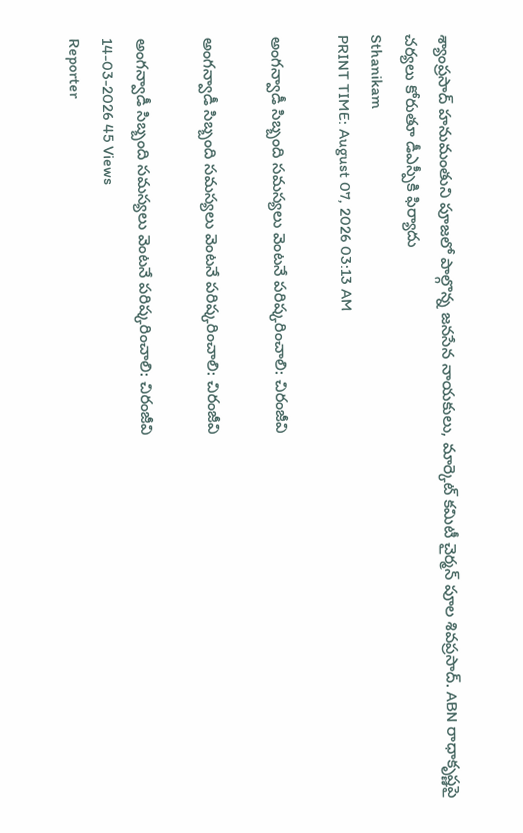శ్యాంప్రసాద్ హనుమంతుని పూజలో పాల్గొన్న జనసేన నాయకులు, మార్కెట్ కమిటీ చైర్మన్ పూల శివప్రసాద్. ABN రాధాకృష్ణపై చర్యలు కోరుతూ డీఎస్పీకి ఫిర్యాదు
Sthanikam
PRINT TIME: August 07, 2026 03:13 AM

అంగన్వాడీ సిబ్బంది సమస్యలు వెంటనే పరిష్కరించాలి: చిరంజీవి

అంగన్వాడీ సిబ్బంది సమస్యలు వెంటనే పరిష్కరించాలి: చిరంజీవి

అంగన్వాడీ సిబ్బంది సమస్యలు వెంటనే పరిష్కరించాలి: చిరంజీవి
14-03-2026 45 Views
Reporter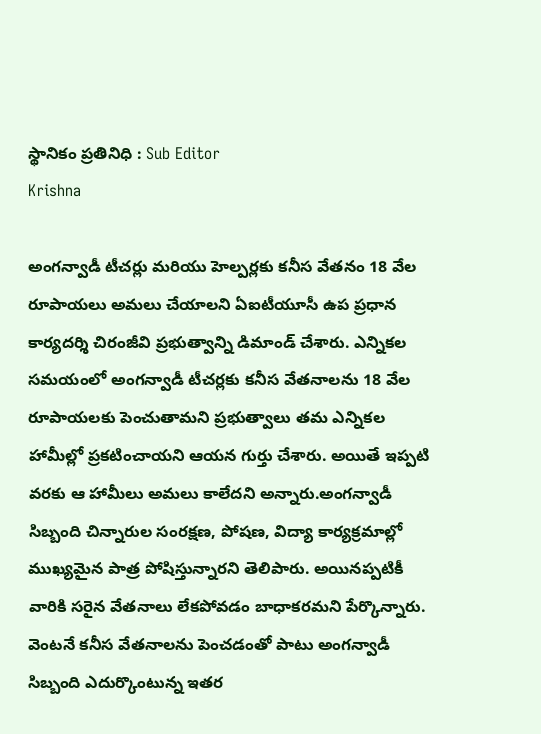స్థానికం ప్రతినిధి : Sub Editor
Krishna

అంగన్వాడీ టీచర్లు మరియు హెల్పర్లకు కనీస వేతనం 18 వేల రూపాయలు అమలు చేయాలని ఏఐటీయూసీ ఉప ప్రధాన కార్యదర్శి చిరంజీవి ప్రభుత్వాన్ని డిమాండ్ చేశారు. ఎన్నికల సమయంలో అంగన్వాడీ టీచర్లకు కనీస వేతనాలను 18 వేల రూపాయలకు పెంచుతామని ప్రభుత్వాలు తమ ఎన్నికల హామీల్లో ప్రకటించాయని ఆయన గుర్తు చేశారు. అయితే ఇప్పటి వరకు ఆ హామీలు అమలు కాలేదని అన్నారు.అంగన్వాడీ సిబ్బంది చిన్నారుల సంరక్షణ, పోషణ, విద్యా కార్యక్రమాల్లో ముఖ్యమైన పాత్ర పోషిస్తున్నారని తెలిపారు. అయినప్పటికీ వారికి సరైన వేతనాలు లేకపోవడం బాధాకరమని పేర్కొన్నారు. వెంటనే కనీస వేతనాలను పెంచడంతో పాటు అంగన్వాడీ సిబ్బంది ఎదుర్కొంటున్న ఇతర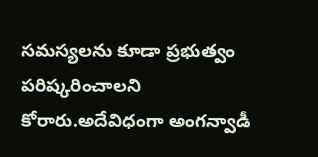సమస్యలను కూడా ప్రభుత్వం పరిష్కరించాలని కోరారు.అదేవిధంగా అంగన్వాడీ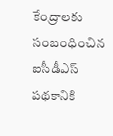కేంద్రాలకు సంబంధించిన ఐసీడీఎస్ పథకానికి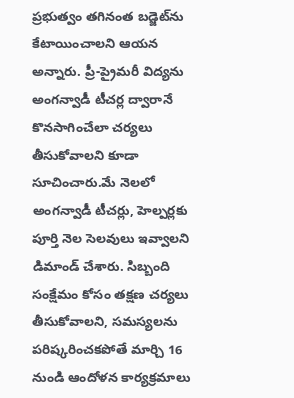ప్రభుత్వం తగినంత బడ్జెట్‌ను కేటాయించాలని ఆయన అన్నారు. ప్రీ-ప్రైమరీ విద్యను అంగన్వాడీ టీచర్ల ద్వారానే కొనసాగించేలా చర్యలు తీసుకోవాలని కూడా సూచించారు.మే నెలలో అంగన్వాడీ టీచర్లు, హెల్పర్లకు పూర్తి నెల సెలవులు ఇవ్వాలని డిమాండ్ చేశారు. సిబ్బంది సంక్షేమం కోసం తక్షణ చర్యలు తీసుకోవాలని, సమస్యలను పరిష్కరించకపోతే మార్చి 16 నుండి ఆందోళన కార్యక్రమాలు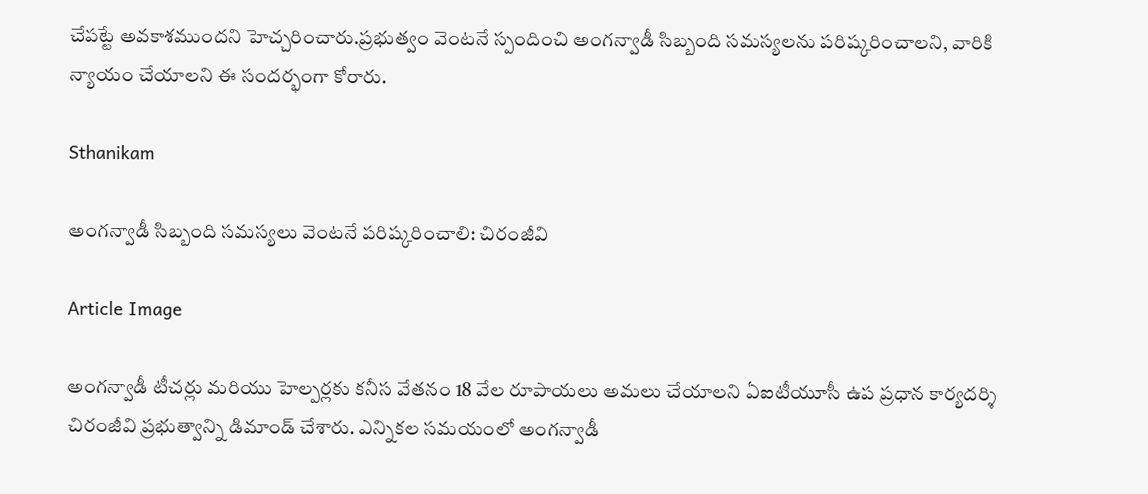చేపట్టే అవకాశముందని హెచ్చరించారు.ప్రభుత్వం వెంటనే స్పందించి అంగన్వాడీ సిబ్బంది సమస్యలను పరిష్కరించాలని, వారికి న్యాయం చేయాలని ఈ సందర్భంగా కోరారు.

Sthanikam

అంగన్వాడీ సిబ్బంది సమస్యలు వెంటనే పరిష్కరించాలి: చిరంజీవి

Article Image

అంగన్వాడీ టీచర్లు మరియు హెల్పర్లకు కనీస వేతనం 18 వేల రూపాయలు అమలు చేయాలని ఏఐటీయూసీ ఉప ప్రధాన కార్యదర్శి చిరంజీవి ప్రభుత్వాన్ని డిమాండ్ చేశారు. ఎన్నికల సమయంలో అంగన్వాడీ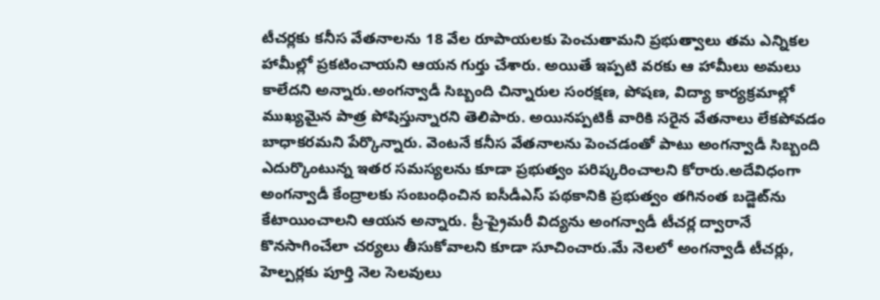టీచర్లకు కనీస వేతనాలను 18 వేల రూపాయలకు పెంచుతామని ప్రభుత్వాలు తమ ఎన్నికల హామీల్లో ప్రకటించాయని ఆయన గుర్తు చేశారు. అయితే ఇప్పటి వరకు ఆ హామీలు అమలు కాలేదని అన్నారు.అంగన్వాడీ సిబ్బంది చిన్నారుల సంరక్షణ, పోషణ, విద్యా కార్యక్రమాల్లో ముఖ్యమైన పాత్ర పోషిస్తున్నారని తెలిపారు. అయినప్పటికీ వారికి సరైన వేతనాలు లేకపోవడం బాధాకరమని పేర్కొన్నారు. వెంటనే కనీస వేతనాలను పెంచడంతో పాటు అంగన్వాడీ సిబ్బంది ఎదుర్కొంటున్న ఇతర సమస్యలను కూడా ప్రభుత్వం పరిష్కరించాలని కోరారు.అదేవిధంగా అంగన్వాడీ కేంద్రాలకు సంబంధించిన ఐసీడీఎస్ పథకానికి ప్రభుత్వం తగినంత బడ్జెట్‌ను కేటాయించాలని ఆయన అన్నారు. ప్రీ-ప్రైమరీ విద్యను అంగన్వాడీ టీచర్ల ద్వారానే కొనసాగించేలా చర్యలు తీసుకోవాలని కూడా సూచించారు.మే నెలలో అంగన్వాడీ టీచర్లు, హెల్పర్లకు పూర్తి నెల సెలవులు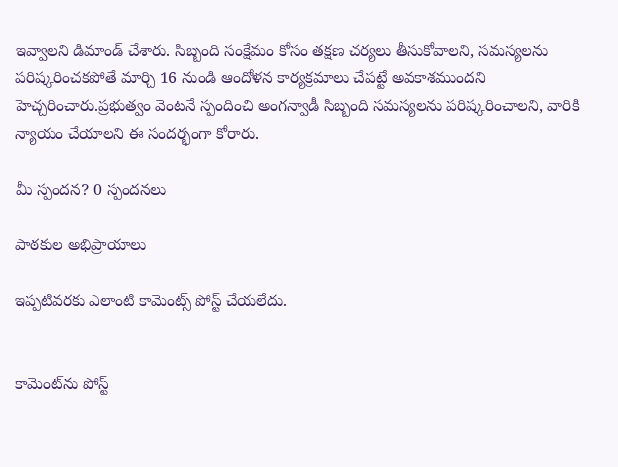ఇవ్వాలని డిమాండ్ చేశారు. సిబ్బంది సంక్షేమం కోసం తక్షణ చర్యలు తీసుకోవాలని, సమస్యలను పరిష్కరించకపోతే మార్చి 16 నుండి ఆందోళన కార్యక్రమాలు చేపట్టే అవకాశముందని హెచ్చరించారు.ప్రభుత్వం వెంటనే స్పందించి అంగన్వాడీ సిబ్బంది సమస్యలను పరిష్కరించాలని, వారికి న్యాయం చేయాలని ఈ సందర్భంగా కోరారు.

మీ స్పందన? 0 స్పందనలు

పాఠకుల అభిప్రాయాలు

ఇప్పటివరకు ఎలాంటి కామెంట్స్ పోస్ట్ చేయలేదు.


కామెంట్‌ను పోస్ట్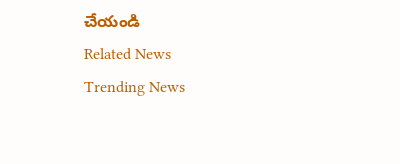చేయండి
Related News
Trending News